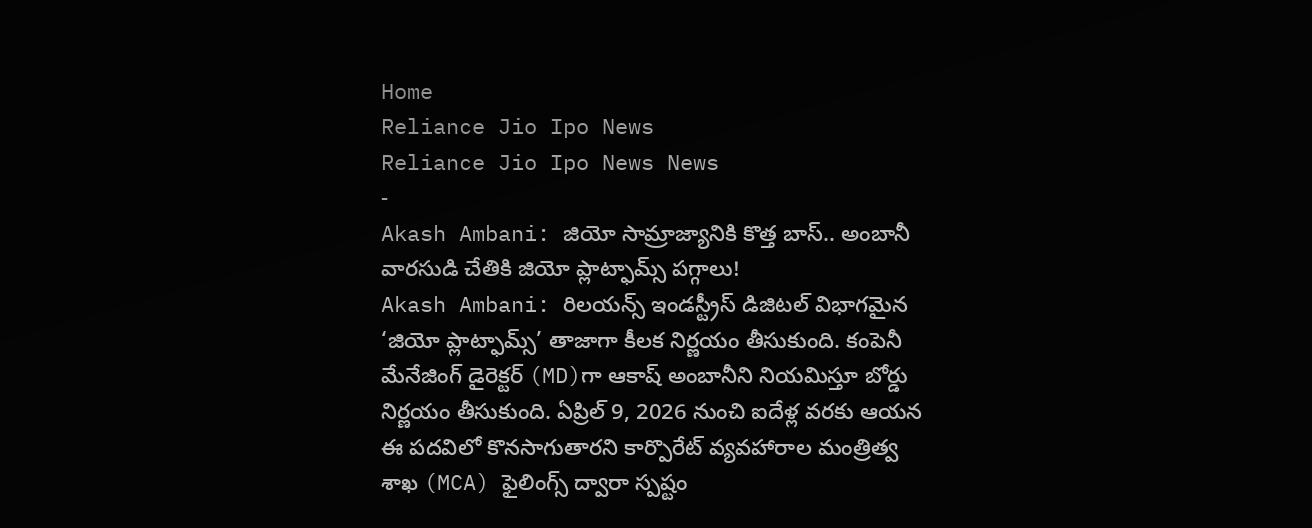Home
Reliance Jio Ipo News
Reliance Jio Ipo News News
-
Akash Ambani: జియో సామ్రాజ్యానికి కొత్త బాస్.. అంబానీ వారసుడి చేతికి జియో ప్లాట్ఫామ్స్ పగ్గాలు!
Akash Ambani: రిలయన్స్ ఇండస్ట్రీస్ డిజిటల్ విభాగమైన ‘జియో ప్లాట్ఫామ్స్’ తాజాగా కీలక నిర్ణయం తీసుకుంది. కంపెనీ మేనేజింగ్ డైరెక్టర్ (MD)గా ఆకాష్ అంబానీని నియమిస్తూ బోర్డు నిర్ణయం తీసుకుంది. ఏప్రిల్ 9, 2026 నుంచి ఐదేళ్ల వరకు ఆయన ఈ పదవిలో కొనసాగుతారని కార్పొరేట్ వ్యవహారాల మంత్రిత్వ శాఖ (MCA) ఫైలింగ్స్ ద్వారా స్పష్టం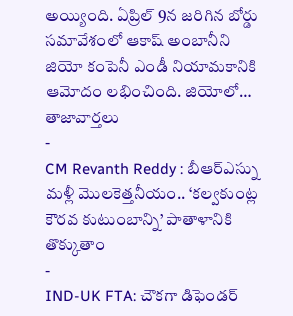అయ్యింది. ఏప్రిల్ 9న జరిగిన బోర్డు సమావేశంలో ఆకాష్ అంబానీని జియో కంపెనీ ఎండీ నియామకానికి ఆమోదం లభించింది. జియోలో…
తాజావార్తలు
-
CM Revanth Reddy : బీఆర్ఎస్ను మళ్లీ మొలకెత్తనీయం.. ‘కల్వకుంట్ల కౌరవ కుటుంబాన్ని’ పాతాళానికి తొక్కుతాం
-
IND-UK FTA: చౌకగా డిఫెండర్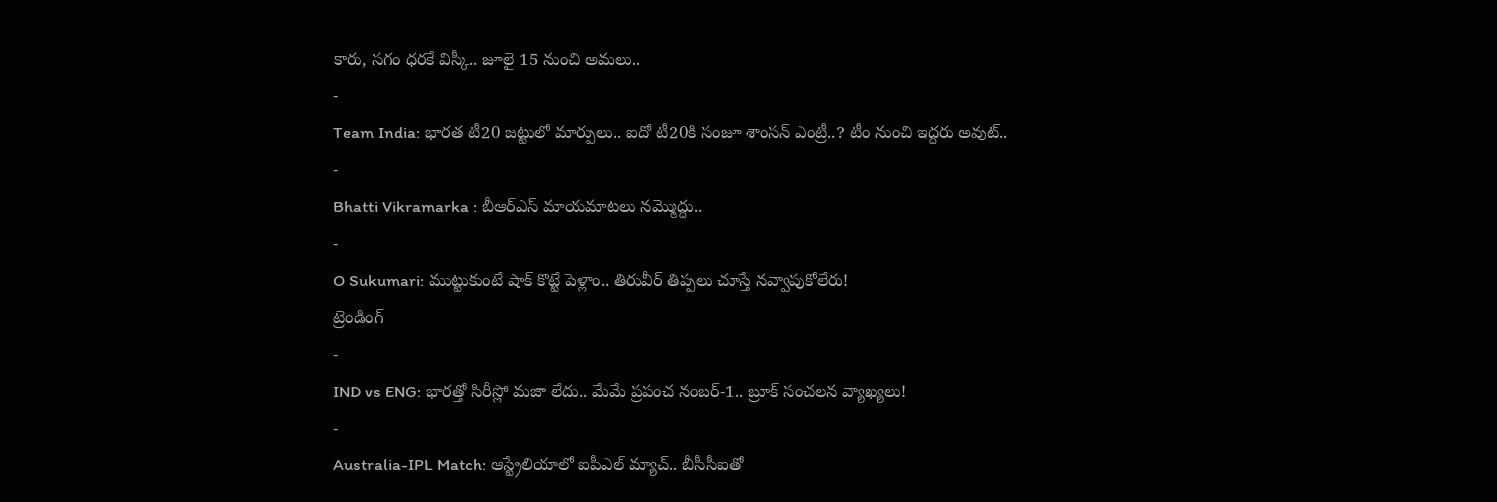కారు, సగం ధరకే విస్కీ.. జూలై 15 నుంచి అమలు..
-
Team India: భారత టీ20 జట్టులో మార్పులు.. ఐదో టీ20కి సంజూ శాంసన్ ఎంట్రీ..? టీం నుంచి ఇద్దరు అవుట్..
-
Bhatti Vikramarka : బీఆర్ఎస్ మాయమాటలు నమ్మొద్దు..
-
O Sukumari: ముట్టుకుంటే షాక్ కొట్టే పెళ్లాం.. తిరువీర్ తిప్పలు చూస్తే నవ్వాపుకోలేరు!
ట్రెండింగ్
-
IND vs ENG: భారత్తో సిరీస్లో మజా లేదు.. మేమే ప్రపంచ నంబర్-1.. బ్రూక్ సంచలన వ్యాఖ్యలు!
-
Australia-IPL Match: ఆస్ట్రేలియాలో ఐపీఎల్ మ్యాచ్.. బీసీసీఐతో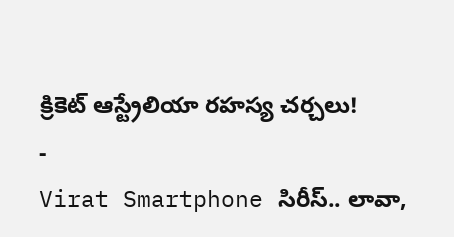క్రికెట్ ఆస్ట్రేలియా రహస్య చర్చలు!
-
Virat Smartphone సిరీస్.. లావా,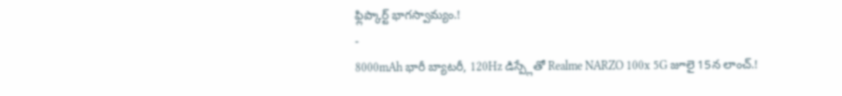ఫ్లిప్కార్ట్ భాగస్వామ్యం.!
-
8000mAh భారీ బ్యాటరీ, 120Hz డిస్ప్లేతో Realme NARZO 100x 5G జూలై 15న లాంచ్.!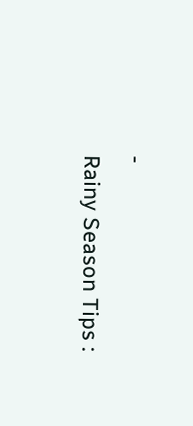-
Rainy Season Tips :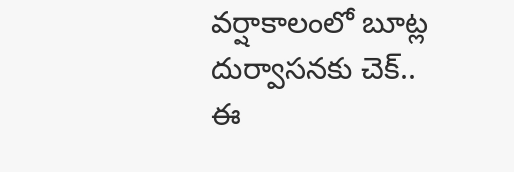వర్షాకాలంలో బూట్ల దుర్వాసనకు చెక్.. ఈ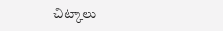చిట్కాలు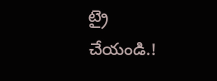ట్రై చేయండి.!